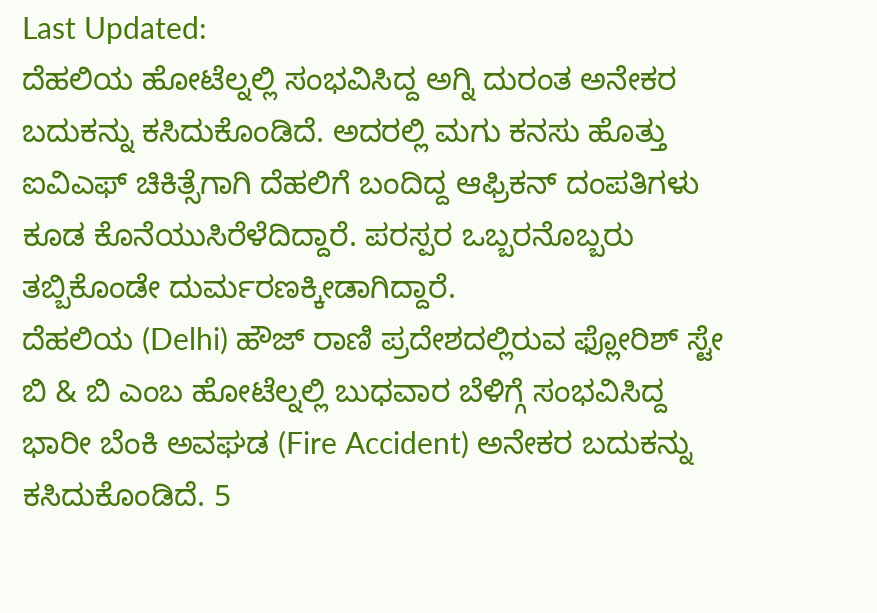Last Updated:
ದೆಹಲಿಯ ಹೋಟೆಲ್ನಲ್ಲಿ ಸಂಭವಿಸಿದ್ದ ಅಗ್ನಿ ದುರಂತ ಅನೇಕರ ಬದುಕನ್ನು ಕಸಿದುಕೊಂಡಿದೆ. ಅದರಲ್ಲಿ ಮಗು ಕನಸು ಹೊತ್ತು ಐವಿಎಫ್ ಚಿಕಿತ್ಸೆಗಾಗಿ ದೆಹಲಿಗೆ ಬಂದಿದ್ದ ಆಫ್ರಿಕನ್ ದಂಪತಿಗಳು ಕೂಡ ಕೊನೆಯುಸಿರೆಳೆದಿದ್ದಾರೆ. ಪರಸ್ಪರ ಒಬ್ಬರನೊಬ್ಬರು ತಬ್ಬಿಕೊಂಡೇ ದುರ್ಮರಣಕ್ಕೀಡಾಗಿದ್ದಾರೆ.
ದೆಹಲಿಯ (Delhi) ಹೌಜ್ ರಾಣಿ ಪ್ರದೇಶದಲ್ಲಿರುವ ಫ್ಲೋರಿಶ್ ಸ್ಟೇ ಬಿ & ಬಿ ಎಂಬ ಹೋಟೆಲ್ನಲ್ಲಿ ಬುಧವಾರ ಬೆಳಿಗ್ಗೆ ಸಂಭವಿಸಿದ್ದ ಭಾರೀ ಬೆಂಕಿ ಅವಘಡ (Fire Accident) ಅನೇಕರ ಬದುಕನ್ನು ಕಸಿದುಕೊಂಡಿದೆ. 5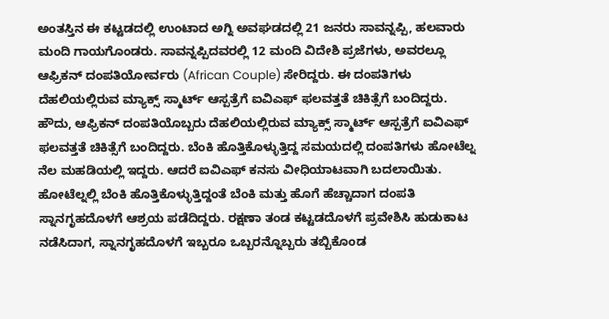ಅಂತಸ್ತಿನ ಈ ಕಟ್ಟಡದಲ್ಲಿ ಉಂಟಾದ ಅಗ್ನಿ ಅವಘಡದಲ್ಲಿ 21 ಜನರು ಸಾವನ್ನಪ್ಪಿ, ಹಲವಾರು ಮಂದಿ ಗಾಯಗೊಂಡರು. ಸಾವನ್ನಪ್ಪಿದವರಲ್ಲಿ 12 ಮಂದಿ ವಿದೇಶಿ ಪ್ರಜೆಗಳು, ಅವರಲ್ಲೂ ಆಫ್ರಿಕನ್ ದಂಪತಿಯೋರ್ವರು (African Couple) ಸೇರಿದ್ದರು. ಈ ದಂಪತಿಗಳು ದೆಹಲಿಯಲ್ಲಿರುವ ಮ್ಯಾಕ್ಸ್ ಸ್ಮಾರ್ಟ್ ಆಸ್ಪತ್ರೆಗೆ ಐವಿಎಫ್ ಫಲವತ್ತತೆ ಚಿಕಿತ್ಸೆಗೆ ಬಂದಿದ್ದರು.
ಹೌದು, ಆಫ್ರಿಕನ್ ದಂಪತಿಯೊಬ್ಬರು ದೆಹಲಿಯಲ್ಲಿರುವ ಮ್ಯಾಕ್ಸ್ ಸ್ಮಾರ್ಟ್ ಆಸ್ಪತ್ರೆಗೆ ಐವಿಎಫ್ ಫಲವತ್ತತೆ ಚಿಕಿತ್ಸೆಗೆ ಬಂದಿದ್ದರು. ಬೆಂಕಿ ಹೊತ್ತಿಕೊಳ್ಳುತ್ತಿದ್ದ ಸಮಯದಲ್ಲಿ ದಂಪತಿಗಳು ಹೋಟೆಲ್ನ ನೆಲ ಮಹಡಿಯಲ್ಲಿ ಇದ್ದರು. ಆದರೆ ಐವಿಎಫ್ ಕನಸು ವೀಧಿಯಾಟವಾಗಿ ಬದಲಾಯಿತು.
ಹೋಟೆಲ್ನಲ್ಲಿ ಬೆಂಕಿ ಹೊತ್ತಿಕೊಳ್ಳುತ್ತಿದ್ದಂತೆ ಬೆಂಕಿ ಮತ್ತು ಹೊಗೆ ಹೆಚ್ಚಾದಾಗ ದಂಪತಿ ಸ್ನಾನಗೃಹದೊಳಗೆ ಆಶ್ರಯ ಪಡೆದಿದ್ದರು. ರಕ್ಷಣಾ ತಂಡ ಕಟ್ಟಡದೊಳಗೆ ಪ್ರವೇಶಿಸಿ ಹುಡುಕಾಟ ನಡೆಸಿದಾಗ, ಸ್ನಾನಗೃಹದೊಳಗೆ ಇಬ್ಬರೂ ಒಬ್ಬರನ್ನೊಬ್ಬರು ತಬ್ಬಿಕೊಂಡ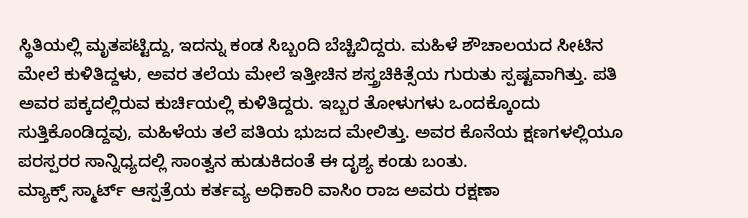ಸ್ಥಿತಿಯಲ್ಲಿ ಮೃತಪಟ್ಟಿದ್ದು, ಇದನ್ನು ಕಂಡ ಸಿಬ್ಬಂದಿ ಬೆಚ್ಚಿಬಿದ್ದರು. ಮಹಿಳೆ ಶೌಚಾಲಯದ ಸೀಟಿನ ಮೇಲೆ ಕುಳಿತಿದ್ದಳು, ಅವರ ತಲೆಯ ಮೇಲೆ ಇತ್ತೀಚಿನ ಶಸ್ತ್ರಚಿಕಿತ್ಸೆಯ ಗುರುತು ಸ್ಪಷ್ಟವಾಗಿತ್ತು. ಪತಿ ಅವರ ಪಕ್ಕದಲ್ಲಿರುವ ಕುರ್ಚಿಯಲ್ಲಿ ಕುಳಿತಿದ್ದರು. ಇಬ್ಬರ ತೋಳುಗಳು ಒಂದಕ್ಕೊಂದು ಸುತ್ತಿಕೊಂಡಿದ್ದವು, ಮಹಿಳೆಯ ತಲೆ ಪತಿಯ ಭುಜದ ಮೇಲಿತ್ತು. ಅವರ ಕೊನೆಯ ಕ್ಷಣಗಳಲ್ಲಿಯೂ ಪರಸ್ಪರರ ಸಾನ್ನಿಧ್ಯದಲ್ಲಿ ಸಾಂತ್ವನ ಹುಡುಕಿದಂತೆ ಈ ದೃಶ್ಯ ಕಂಡು ಬಂತು.
ಮ್ಯಾಕ್ಸ್ ಸ್ಮಾರ್ಟ್ ಆಸ್ಪತ್ರೆಯ ಕರ್ತವ್ಯ ಅಧಿಕಾರಿ ವಾಸಿಂ ರಾಜ ಅವರು ರಕ್ಷಣಾ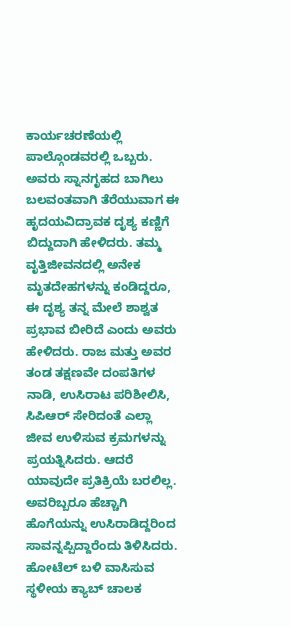ಕಾರ್ಯಚರಣೆಯಲ್ಲಿ ಪಾಲ್ಗೊಂಡವರಲ್ಲಿ ಒಬ್ಬರು. ಅವರು ಸ್ನಾನಗೃಹದ ಬಾಗಿಲು ಬಲವಂತವಾಗಿ ತೆರೆಯುವಾಗ ಈ ಹೃದಯವಿದ್ರಾವಕ ದೃಶ್ಯ ಕಣ್ಣಿಗೆ ಬಿದ್ದುದಾಗಿ ಹೇಳಿದರು. ತಮ್ಮ ವೃತ್ತಿಜೀವನದಲ್ಲಿ ಅನೇಕ ಮೃತದೇಹಗಳನ್ನು ಕಂಡಿದ್ದರೂ, ಈ ದೃಶ್ಯ ತನ್ನ ಮೇಲೆ ಶಾಶ್ವತ ಪ್ರಭಾವ ಬೀರಿದೆ ಎಂದು ಅವರು ಹೇಳಿದರು. ರಾಜ ಮತ್ತು ಅವರ ತಂಡ ತಕ್ಷಣವೇ ದಂಪತಿಗಳ ನಾಡಿ, ಉಸಿರಾಟ ಪರಿಶೀಲಿಸಿ, ಸಿಪಿಆರ್ ಸೇರಿದಂತೆ ಎಲ್ಲಾ ಜೀವ ಉಳಿಸುವ ಕ್ರಮಗಳನ್ನು ಪ್ರಯತ್ನಿಸಿದರು. ಆದರೆ ಯಾವುದೇ ಪ್ರತಿಕ್ರಿಯೆ ಬರಲಿಲ್ಲ. ಅವರಿಬ್ಬರೂ ಹೆಚ್ಚಾಗಿ ಹೊಗೆಯನ್ನು ಉಸಿರಾಡಿದ್ದರಿಂದ ಸಾವನ್ನಪ್ಪಿದ್ದಾರೆಂದು ತಿಳಿಸಿದರು.
ಹೋಟೆಲ್ ಬಳಿ ವಾಸಿಸುವ ಸ್ಥಳೀಯ ಕ್ಯಾಬ್ ಚಾಲಕ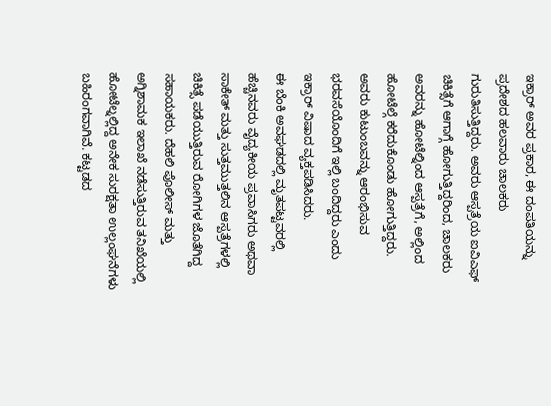ಇಕ್ರಾರ್ ಅವರ ಪ್ರಕಾರ, ಈ ದಂಪತಿಯನ್ನು ಪ್ರದೇಶದ ಹಲವಾರು ಚಾಲಕರು ಗುರುತಿಸುತ್ತಿದ್ದರು. ಅವರು ಆಸ್ಪತ್ರೆಯ ಐವಿಎಫ್ ಚಿಕಿತ್ಸೆಗೆ ಆಗಾಗ್ಗೆ ಹೋಗುತ್ತಿದ್ದರಿಂದ, ಚಾಲಕರು ಅವರನ್ನು ಹೋಟೆಲ್ನಿಂದ ಆಸ್ಪತ್ರೆಗೆ, ಅಲ್ಲಿಂದ ಹೋಟೆಲ್ಗೆ ಕರೆದುಕೊಂಡು ಹೋಗುತ್ತಿದ್ದರು. ಅವರು ಕುಟುಂಬವನ್ನು ಆರಂಭಿಸುವ ಭರವಸೆಯೊಂದಿಗೆ ಇಲ್ಲಿ ಬಂದಿದ್ದರು ಎಂದು ಇಕ್ರಾರ್ ವಿಷಾದ ವ್ಯಕ್ತಪಡಿಸಿದರು.
ಈ ಬೆಂಕಿ ಅವಘಡದಲ್ಲಿ ಮೃತಪಟ್ಟವರಲ್ಲಿ ಹೆಚ್ಚಿನವರು ವೈದ್ಯಕೀಯ ಪ್ರವಾಸಿಗರು ಅಥವಾ ಸಾಕೇತ್ ಮತ್ತು ಸುತ್ತಮುತ್ತಲಿನ ಆಸ್ಪತ್ರೆಗಳಲ್ಲಿ ಚಿಕಿತ್ಸೆ ಪಡೆಯುತ್ತಿರುವ ರೋಗಿಗಳ ಜೊತೆಗಿದ್ದ ಸಹಾಯಕರು. ದೆಹಲಿ ಪೊಲೀಸ್ ಮತ್ತು ಅಗ್ನಿಶಾಮಕ ಇಲಾಖೆ ನಡೆಸುತ್ತಿರುವ ತನಿಖೆಯಲ್ಲಿ ಹೋಟೆಲ್ನಲ್ಲಿದ್ದ ಅನೇಕ ಸುರಕ್ಷತಾ ಉಲ್ಲಂಘನೆಗಳು ಬಹಿರಂಗವಾಗಿವೆ. ಕಟ್ಟಡದ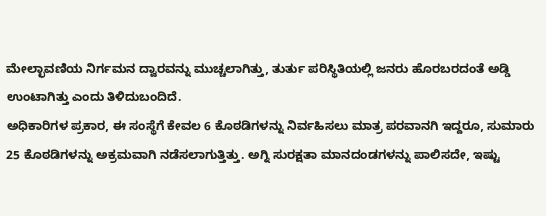ಮೇಲ್ಛಾವಣಿಯ ನಿರ್ಗಮನ ದ್ವಾರವನ್ನು ಮುಚ್ಚಲಾಗಿತ್ತು, ತುರ್ತು ಪರಿಸ್ಥಿತಿಯಲ್ಲಿ ಜನರು ಹೊರಬರದಂತೆ ಅಡ್ಡಿ ಉಂಟಾಗಿತ್ತು ಎಂದು ತಿಳಿದುಬಂದಿದೆ.
ಅಧಿಕಾರಿಗಳ ಪ್ರಕಾರ, ಈ ಸಂಸ್ಥೆಗೆ ಕೇವಲ 6 ಕೊಠಡಿಗಳನ್ನು ನಿರ್ವಹಿಸಲು ಮಾತ್ರ ಪರವಾನಗಿ ಇದ್ದರೂ, ಸುಮಾರು 25 ಕೊಠಡಿಗಳನ್ನು ಅಕ್ರಮವಾಗಿ ನಡೆಸಲಾಗುತ್ತಿತ್ತು. ಅಗ್ನಿ ಸುರಕ್ಷತಾ ಮಾನದಂಡಗಳನ್ನು ಪಾಲಿಸದೇ, ಇಷ್ಟು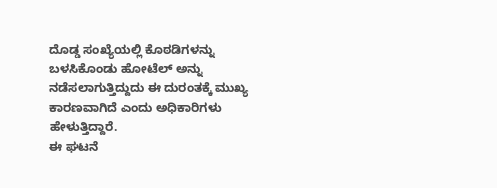ದೊಡ್ಡ ಸಂಖ್ಯೆಯಲ್ಲಿ ಕೊಠಡಿಗಳನ್ನು ಬಳಸಿಕೊಂಡು ಹೋಟೆಲ್ ಅನ್ನು ನಡೆಸಲಾಗುತ್ತಿದ್ದುದು ಈ ದುರಂತಕ್ಕೆ ಮುಖ್ಯ ಕಾರಣವಾಗಿದೆ ಎಂದು ಅಧಿಕಾರಿಗಳು ಹೇಳುತ್ತಿದ್ದಾರೆ.
ಈ ಘಟನೆ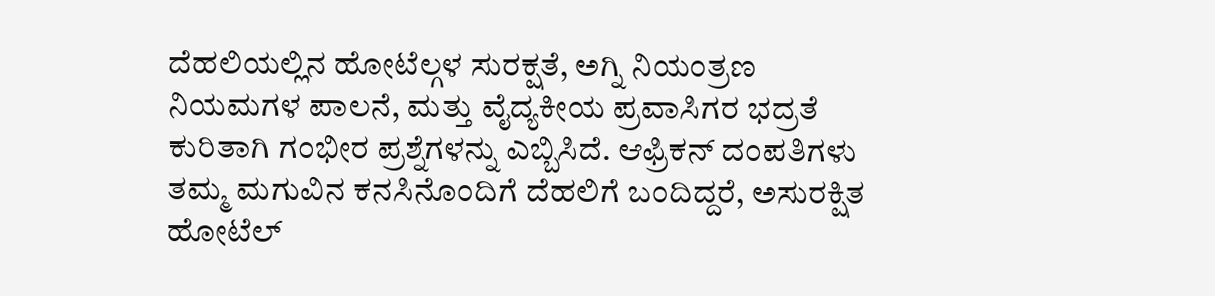ದೆಹಲಿಯಲ್ಲಿನ ಹೋಟೆಲ್ಗಳ ಸುರಕ್ಷತೆ, ಅಗ್ನಿ ನಿಯಂತ್ರಣ ನಿಯಮಗಳ ಪಾಲನೆ, ಮತ್ತು ವೈದ್ಯಕೀಯ ಪ್ರವಾಸಿಗರ ಭದ್ರತೆ ಕುರಿತಾಗಿ ಗಂಭೀರ ಪ್ರಶ್ನೆಗಳನ್ನು ಎಬ್ಬಿಸಿದೆ. ಆಫ್ರಿಕನ್ ದಂಪತಿಗಳು ತಮ್ಮ ಮಗುವಿನ ಕನಸಿನೊಂದಿಗೆ ದೆಹಲಿಗೆ ಬಂದಿದ್ದರೆ, ಅಸುರಕ್ಷಿತ ಹೋಟೆಲ್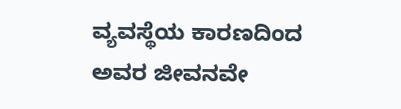ವ್ಯವಸ್ಥೆಯ ಕಾರಣದಿಂದ ಅವರ ಜೀವನವೇ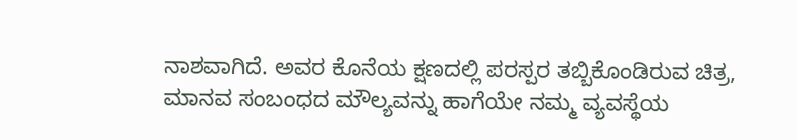ನಾಶವಾಗಿದೆ. ಅವರ ಕೊನೆಯ ಕ್ಷಣದಲ್ಲಿ ಪರಸ್ಪರ ತಬ್ಬಿಕೊಂಡಿರುವ ಚಿತ್ರ, ಮಾನವ ಸಂಬಂಧದ ಮೌಲ್ಯವನ್ನು ಹಾಗೆಯೇ ನಮ್ಮ ವ್ಯವಸ್ಥೆಯ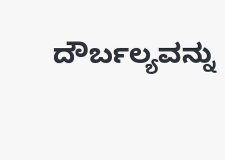ದೌರ್ಬಲ್ಯವನ್ನು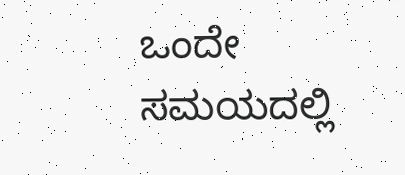ಒಂದೇ ಸಮಯದಲ್ಲಿ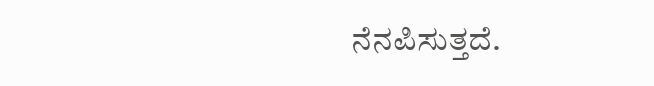ನೆನಪಿಸುತ್ತದೆ.